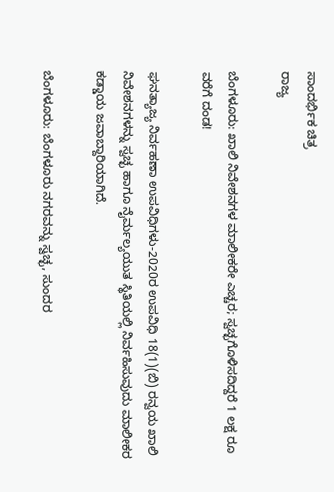ಸಾಂದರ್ಭಿಕ ಚಿತ್ರ
ರಾಜ್ಯ

ಬೆಂಗಳೂರು: ಖಾಲಿ ನಿವೇಶನಗಳ ಮಾಲೀಕರೇ ಎಚ್ಚರ; ಸ್ವಚ್ಛಗೊಳಿಸದಿದ್ದರೆ 1 ಲಕ್ಷ ರೂ ವರೆಗೆ ದಂಡ!

ಘನತ್ಯಾಜ್ಯ ನಿರ್ವಹಣಾ ಉಪವಿಧಿಗಳು-2020ರ ಉಪವಿಧಿ 18(1)(ಬಿ) ರನ್ವಯ ಖಾಲಿ ನಿವೇಶನಗಳನ್ನು ಸ್ವಚ್ಛ ಹಾಗೂ ನೈರ್ಮಲ್ಯಯುತ ಸ್ಥಿತಿಯಲ್ಲಿ ನಿರ್ವಹಿಸುವುದು ಮಾಲೀಕರ ಕಡ್ಡಾಯ ಜವಾಬ್ದಾರಿಯಾಗಿದೆ.

ಬೆಂಗಳೂರು: ಬೆಂಗಳೂರು ನಗರವನ್ನು ಸ್ವಚ್ಛ, ಸುಂದರ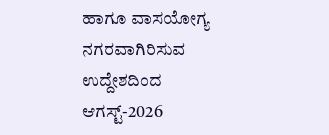ಹಾಗೂ ವಾಸಯೋಗ್ಯ ನಗರವಾಗಿರಿಸುವ ಉದ್ದೇಶದಿಂದ ಆಗಸ್ಟ್-2026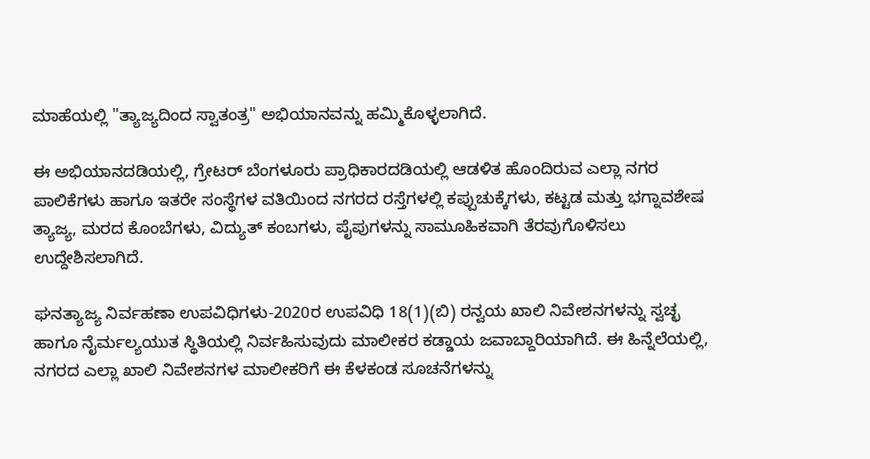ಮಾಹೆಯಲ್ಲಿ "ತ್ಯಾಜ್ಯದಿಂದ ಸ್ವಾತಂತ್ರ" ಅಭಿಯಾನವನ್ನು ಹಮ್ಮಿಕೊಳ್ಳಲಾಗಿದೆ.

ಈ ಅಭಿಯಾನದಡಿಯಲ್ಲಿ, ಗ್ರೇಟರ್ ಬೆಂಗಳೂರು ಪ್ರಾಧಿಕಾರದಡಿಯಲ್ಲಿ ಆಡಳಿತ ಹೊಂದಿರುವ ಎಲ್ಲಾ ನಗರ ಪಾಲಿಕೆಗಳು ಹಾಗೂ ಇತರೇ ಸಂಸ್ಥೆಗಳ ವತಿಯಿಂದ ನಗರದ ರಸ್ತೆಗಳಲ್ಲಿ ಕಪ್ಪುಚುಕ್ಕೆಗಳು, ಕಟ್ಟಡ ಮತ್ತು ಭಗ್ನಾವಶೇಷ ತ್ಯಾಜ್ಯ, ಮರದ ಕೊಂಬೆಗಳು, ವಿದ್ಯುತ್ ಕಂಬಗಳು, ಪೈಪುಗಳನ್ನು ಸಾಮೂಹಿಕವಾಗಿ ತೆರವುಗೊಳಿಸಲು ಉದ್ದೇಶಿಸಲಾಗಿದೆ.

ಘನತ್ಯಾಜ್ಯ ನಿರ್ವಹಣಾ ಉಪವಿಧಿಗಳು-2020ರ ಉಪವಿಧಿ 18(1)(ಬಿ) ರನ್ವಯ ಖಾಲಿ ನಿವೇಶನಗಳನ್ನು ಸ್ವಚ್ಛ ಹಾಗೂ ನೈರ್ಮಲ್ಯಯುತ ಸ್ಥಿತಿಯಲ್ಲಿ ನಿರ್ವಹಿಸುವುದು ಮಾಲೀಕರ ಕಡ್ಡಾಯ ಜವಾಬ್ದಾರಿಯಾಗಿದೆ. ಈ ಹಿನ್ನೆಲೆಯಲ್ಲಿ, ನಗರದ ಎಲ್ಲಾ ಖಾಲಿ ನಿವೇಶನಗಳ ಮಾಲೀಕರಿಗೆ ಈ ಕೆಳಕಂಡ ಸೂಚನೆಗಳನ್ನು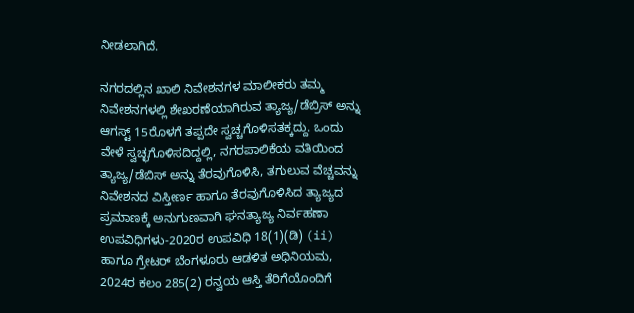ನೀಡಲಾಗಿದೆ.

ನಗರದಲ್ಲಿನ ಖಾಲಿ ನಿವೇಶನಗಳ ಮಾಲೀಕರು ತಮ್ಮ ನಿವೇಶನಗಳಲ್ಲಿ ಶೇಖರಣೆಯಾಗಿರುವ ತ್ಯಾಜ್ಯ/ಡೆಬ್ರಿಸ್ ಅನ್ನು ಆಗಸ್ಟ್ 15ರೊಳಗೆ ತಪ್ಪದೇ ಸ್ವಚ್ಚಗೊಳಿಸತಕ್ಕದ್ದು. ಒಂದು ವೇಳೆ ಸ್ವಚ್ಛಗೊಳಿಸದಿದ್ದಲ್ಲಿ, ನಗರಪಾಲಿಕೆಯ ವತಿಯಿಂದ ತ್ಯಾಜ್ಯ/ಡೆಬಿಸ್ ಅನ್ನು ತೆರವುಗೊಳಿಸಿ, ತಗುಲುವ ವೆಚ್ಚವನ್ನು ನಿವೇಶನದ ವಿಸ್ತೀರ್ಣ ಹಾಗೂ ತೆರವುಗೊಳಿಸಿದ ತ್ಯಾಜ್ಯದ ಪ್ರಮಾಣಕ್ಕೆ ಅನುಗುಣವಾಗಿ ಘನತ್ಯಾಜ್ಯ ನಿರ್ವಹಣಾ ಉಪವಿಧಿಗಳು-2020ರ ಉಪವಿಧಿ 18(1)(ಡಿ) (ii) ಹಾಗೂ ಗ್ರೇಟರ್ ಬೆಂಗಳೂರು ಆಡಳಿತ ಅಧಿನಿಯಮ, 2024ರ ಕಲಂ 285(2) ರನ್ವಯ ಆಸ್ತಿ ತೆರಿಗೆಯೊಂದಿಗೆ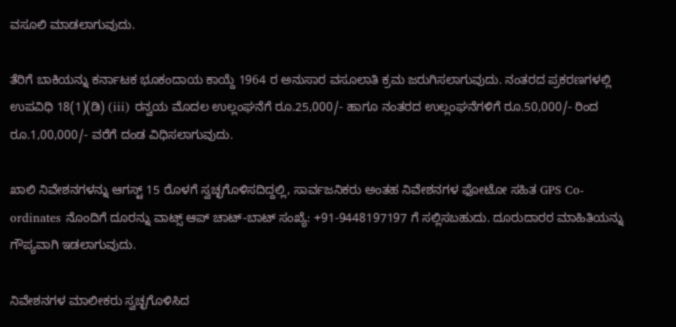ವಸೂಲಿ ಮಾಡಲಾಗುವುದು.

ತೆರಿಗೆ ಬಾಕಿಯನ್ನು ಕರ್ನಾಟಕ ಭೂಕಂದಾಯ ಕಾಯ್ದೆ 1964 ರ ಅನುಸಾರ ವಸೂಲಾತಿ ಕ್ರಮ ಜರುಗಿಸಲಾಗುವುದು. ನಂತರದ ಪ್ರಕರಣಗಳಲ್ಲಿ ಉಪವಿಧಿ 18(1)(ಡಿ) (iii) ರನ್ವಯ ಮೊದಲ ಉಲ್ಲಂಘನೆಗೆ ರೂ.25,000/- ಹಾಗೂ ನಂತರದ ಉಲ್ಲಂಘನೆಗಳಿಗೆ ರೂ.50,000/- ರಿಂದ ರೂ.1,00,000/- ವರೆಗೆ ದಂಡ ವಿಧಿಸಲಾಗುವುದು.

ಖಾಲಿ ನಿವೇಶನಗಳನ್ನು ಆಗಸ್ಟ್ 15 ರೊಳಗೆ ಸ್ವಚ್ಛಗೊಳಿಸದಿದ್ದಲ್ಲಿ, ಸಾರ್ವಜನಿಕರು ಅಂತಹ ನಿವೇಶನಗಳ ಫೋಟೋ ಸಹಿತ GPS Co-ordinates ನೊಂದಿಗೆ ದೂರನ್ನು ವಾಟ್ಸ್ ಆಪ್ ಚಾಟ್-ಬಾಟ್ ಸಂಖ್ಯೆ: +91-9448197197 ಗೆ ಸಲ್ಲಿಸಬಹುದು. ದೂರುದಾರರ ಮಾಹಿತಿಯನ್ನು ಗೌಪ್ಯವಾಗಿ ಇಡಲಾಗುವುದು.

ನಿವೇಶನಗಳ ಮಾಲೀಕರು ಸ್ವಚ್ಛಗೊಳಿಸಿದ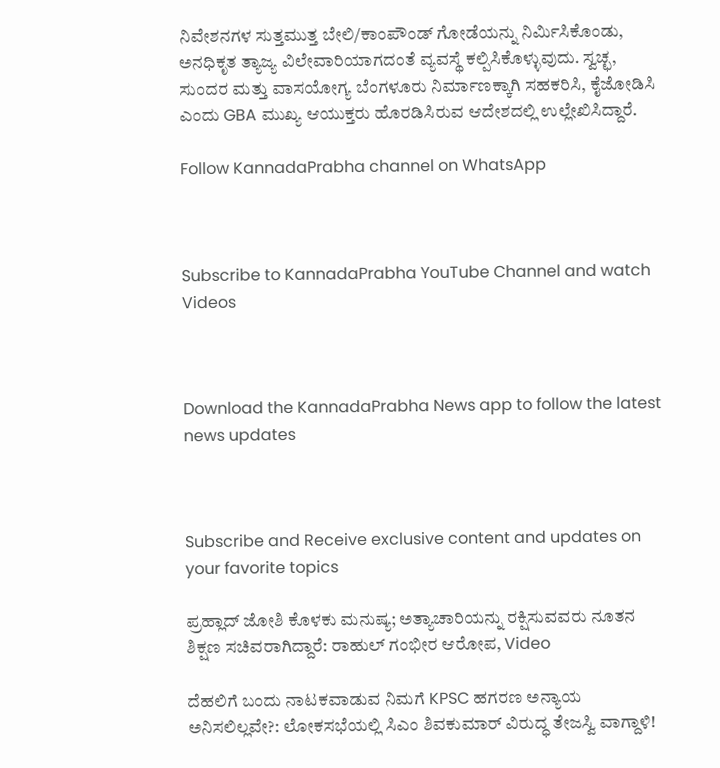ನಿವೇಶನಗಳ ಸುತ್ತಮುತ್ತ ಬೇಲಿ/ಕಾಂಪೌಂಡ್ ಗೋಡೆಯನ್ನು ನಿರ್ಮಿಸಿಕೊಂಡು, ಅನಧಿಕೃತ ತ್ಯಾಜ್ಯ ವಿಲೇವಾರಿಯಾಗದಂತೆ ವ್ಯವಸ್ಥೆ ಕಲ್ಪಿಸಿಕೊಳ್ಳುವುದು. ಸ್ವಚ್ಛ, ಸುಂದರ ಮತ್ತು ವಾಸಯೋಗ್ಯ ಬೆಂಗಳೂರು ನಿರ್ಮಾಣಕ್ಕಾಗಿ ಸಹಕರಿಸಿ, ಕೈಜೋಡಿಸಿ ಎಂದು GBA ಮುಖ್ಯ ಆಯುಕ್ತರು ಹೊರಡಿಸಿರುವ ಆದೇಶದಲ್ಲಿ ಉಲ್ಲೇಖಿಸಿದ್ದಾರೆ.

Follow KannadaPrabha channel on WhatsApp



Subscribe to KannadaPrabha YouTube Channel and watch Videos



Download the KannadaPrabha News app to follow the latest news updates



Subscribe and Receive exclusive content and updates on your favorite topics

ಪ್ರಹ್ಲಾದ್ ಜೋಶಿ ಕೊಳಕು ಮನುಷ್ಯ; ಅತ್ಯಾಚಾರಿಯನ್ನು ರಕ್ಷಿಸುವವರು ನೂತನ ಶಿಕ್ಷಣ ಸಚಿವರಾಗಿದ್ದಾರೆ: ರಾಹುಲ್ ಗಂಭೀರ ಆರೋಪ, Video

ದೆಹಲಿಗೆ ಬಂದು ನಾಟಕವಾಡುವ ನಿಮಗೆ KPSC ಹಗರಣ ಅನ್ಯಾಯ ಅನಿಸಲಿಲ್ಲವೇ?: ಲೋಕಸಭೆಯಲ್ಲಿ ಸಿಎಂ ಶಿವಕುಮಾರ್ ವಿರುದ್ಧ ತೇಜಸ್ವಿ ವಾಗ್ದಾಳಿ!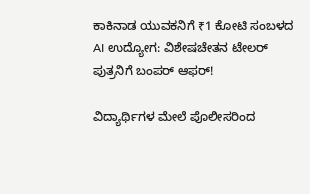ಕಾಕಿನಾಡ ಯುವಕನಿಗೆ ₹1 ಕೋಟಿ ಸಂಬಳದ AI ಉದ್ಯೋಗ: ವಿಶೇಷಚೇತನ ಟೇಲರ್ ಪುತ್ರನಿಗೆ ಬಂಪರ್ ಆಫರ್!

ವಿದ್ಯಾರ್ಥಿಗಳ ಮೇಲೆ ಪೊಲೀಸರಿಂದ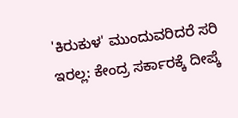'ಕಿರುಕುಳ' ಮುಂದುವರಿದರೆ ಸರಿ ಇರಲ್ಲ: ಕೇಂದ್ರ ಸರ್ಕಾರಕ್ಕೆ ದೀಪ್ಕೆ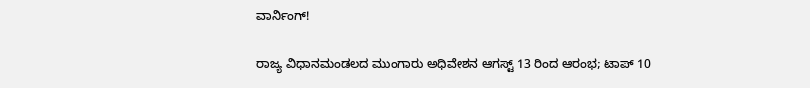ವಾರ್ನಿಂಗ್!

ರಾಜ್ಯ ವಿಧಾನಮಂಡಲದ ಮುಂಗಾರು ಅಧಿವೇಶನ ಆಗಸ್ಟ್ 13 ರಿಂದ ಆರಂಭ; ಟಾಪ್‌ 10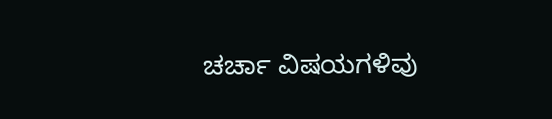ಚರ್ಚಾ ವಿಷಯಗಳಿವು